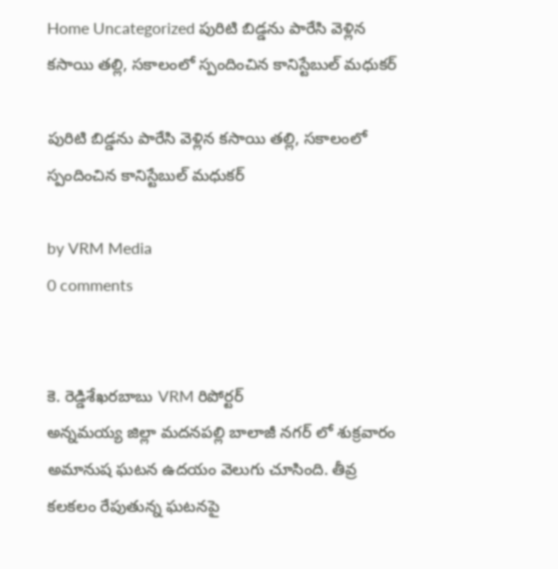Home Uncategorized పురిటి బిడ్డను పారేసి వెళ్లిన కసాయి తల్లి, సకాలంలో స్పందించిన కానిస్టేబుల్ మధుకర్

పురిటి బిడ్డను పారేసి వెళ్లిన కసాయి తల్లి, సకాలంలో స్పందించిన కానిస్టేబుల్ మధుకర్

by VRM Media
0 comments


కె. రెడ్డిశేఖరబాబు VRM రిపోర్టర్
అన్నమయ్య జిల్లా మదనపల్లి బాలాజీ నగర్ లో శుక్రవారం అమానుష ఘటన ఉదయం వెలుగు చూసింది. తీవ్ర కలకలం రేపుతున్న ఘటనపై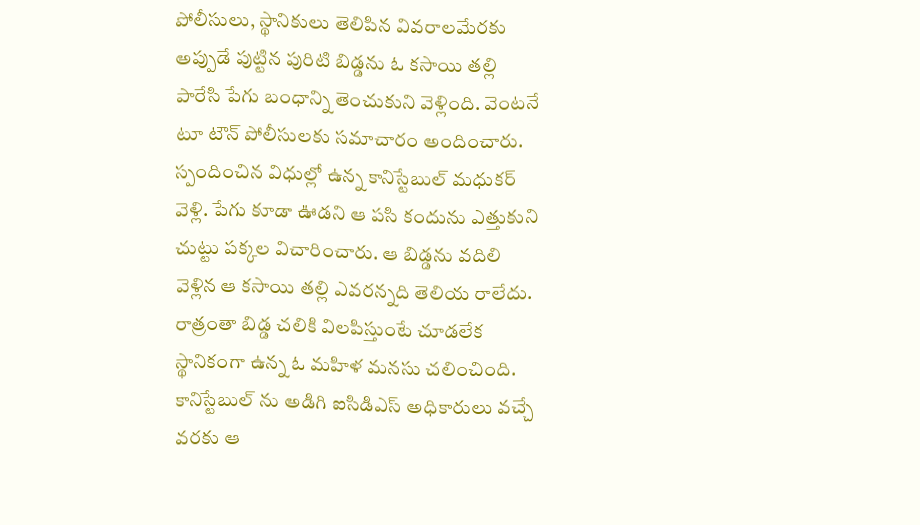పోలీసులు, స్థానికులు తెలిపిన వివరాలమేరకు అప్పుడే పుట్టిన పురిటి బిడ్డను ఓ కసాయి తల్లి పారేసి పేగు బంధాన్ని తెంచుకుని వెళ్లింది. వెంటనే టూ టౌన్ పోలీసులకు సమాచారం అందించారు. స్పందించిన విధుల్లో ఉన్న కానిస్టేబుల్ మధుకర్ వెళ్లి. పేగు కూడా ఊడని ఆ పసి కందును ఎత్తుకుని చుట్టు పక్కల విచారించారు. ఆ బిడ్డను వదిలి వెళ్లిన ఆ కసాయి తల్లి ఎవరన్నది తెలియ రాలేదు. రాత్రంతా బిడ్డ చలికి విలపిస్తుంటే చూడలేక స్థానికంగా ఉన్న ఓ మహిళ మనసు చలించింది. కానిస్టేబుల్ ను అడిగి ఐసిడిఎస్ అధికారులు వచ్చే వరకు ఆ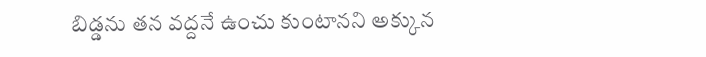బిడ్డను తన వద్దనే ఉంచు కుంటానని అక్కున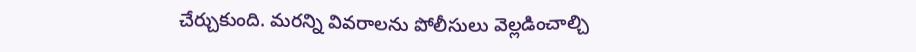చేర్చుకుంది. మరన్ని వివరాలను పోలీసులు వెల్లడించాల్చి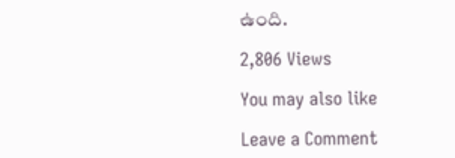ఉంది.

2,806 Views

You may also like

Leave a Comment